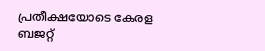പ്രതീക്ഷയോടെ കേരള ബജറ്റ്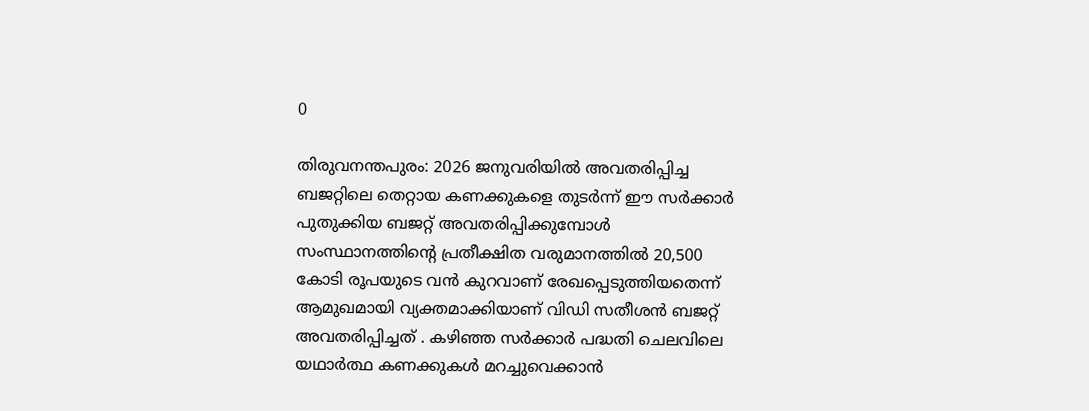0

തിരുവനന്തപുരം: 2026 ജനുവരിയിൽ അവതരിപ്പിച്ച ബജറ്റിലെ തെറ്റായ കണക്കുകളെ തുടർന്ന് ഈ സർക്കാർ പുതുക്കിയ ബജറ്റ് അവതരിപ്പിക്കുമ്പോൾ സംസ്ഥാനത്തിന്റെ പ്രതീക്ഷിത വരുമാനത്തിൽ 20,500 കോടി രൂപയുടെ വൻ കുറവാണ് രേഖപ്പെടുത്തിയതെന്ന് ആമുഖമായി വ്യക്തമാക്കിയാണ് വിഡി സതീശൻ ബജറ്റ് അവതരിപ്പിച്ചത് . കഴിഞ്ഞ സർക്കാർ പദ്ധതി ചെലവിലെ യഥാർത്ഥ കണക്കുകൾ മറച്ചുവെക്കാൻ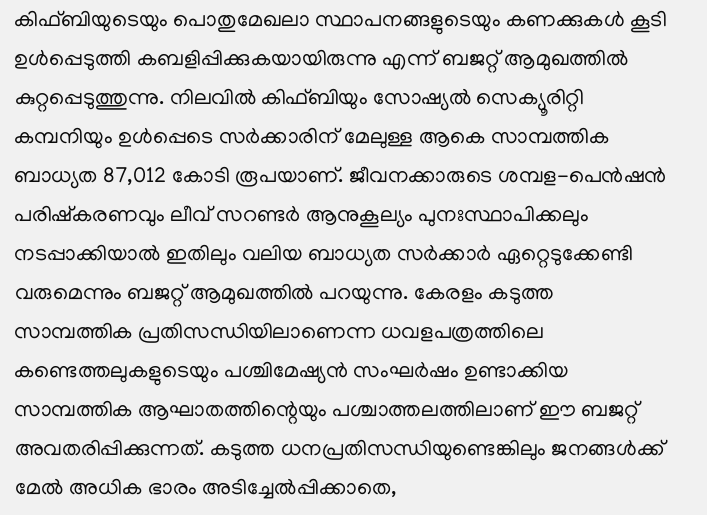കിഫ്ബിയുടെയും പൊതുമേഖലാ സ്ഥാപനങ്ങളുടെയും കണക്കുകൾ കൂടി ഉൾപ്പെടുത്തി കബളിപ്പിക്കുകയായിരുന്നു എന്ന് ബജറ്റ് ആമുഖത്തിൽ കുറ്റപ്പെടുത്തുന്നു. നിലവിൽ കിഫ്ബിയും സോഷ്യൽ സെക്യൂരിറ്റി കമ്പനിയും ഉൾപ്പെടെ സർക്കാരിന് മേലുള്ള ആകെ സാമ്പത്തിക ബാധ്യത 87,012 കോടി രൂപയാണ്. ജീവനക്കാരുടെ ശമ്പള-പെൻഷൻ പരിഷ്കരണവും ലീവ് സറണ്ടർ ആനുകൂല്യം പുനഃസ്ഥാപിക്കലും നടപ്പാക്കിയാൽ ഇതിലും വലിയ ബാധ്യത സർക്കാർ ഏറ്റെടുക്കേണ്ടി വരുമെന്നും ബജറ്റ് ആമുഖത്തിൽ പറയുന്നു. കേരളം കടുത്ത സാമ്പത്തിക പ്രതിസന്ധിയിലാണെന്ന ധവളപത്രത്തിലെ കണ്ടെത്തലുകളുടെയും പശ്ചിമേഷ്യൻ സംഘർഷം ഉണ്ടാക്കിയ സാമ്പത്തിക ആഘാതത്തിന്റെയും പശ്ചാത്തലത്തിലാണ് ഈ ബജറ്റ് അവതരിപ്പിക്കുന്നത്. കടുത്ത ധനപ്രതിസന്ധിയുണ്ടെങ്കിലും ജനങ്ങൾക്ക് മേൽ അധിക ഭാരം അടിച്ചേൽപ്പിക്കാതെ,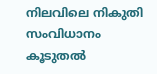നിലവിലെ നികുതി സംവിധാനം കൂടുതൽ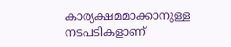കാര്യക്ഷമമാക്കാനുള്ള നടപടികളാണ്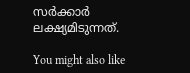സർക്കാർ ലക്ഷ്യമിടുന്നത്.

You might also like